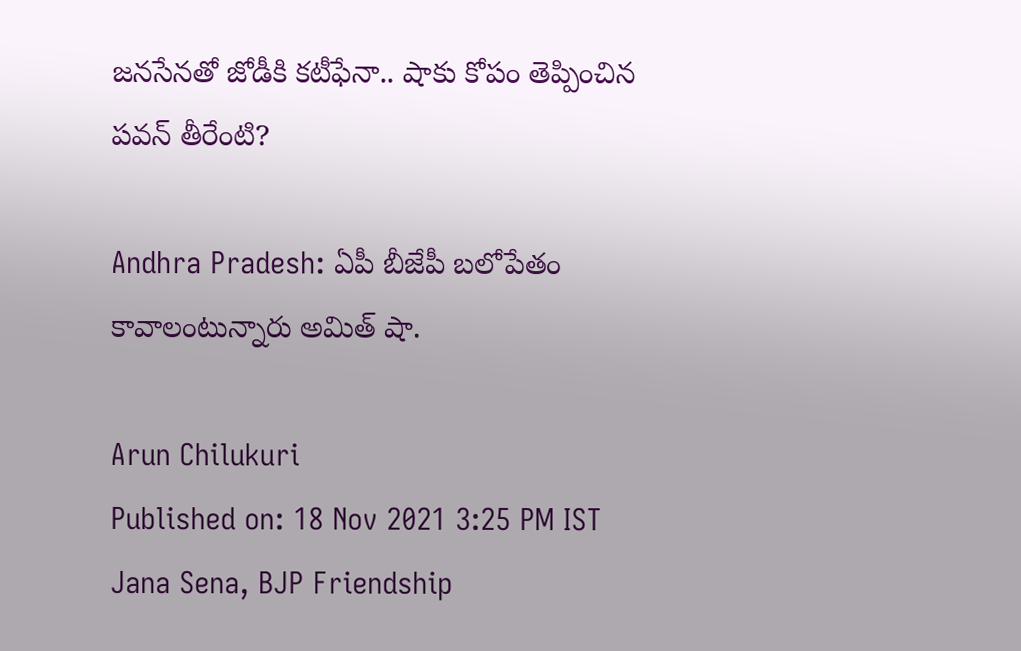జనసేనతో జోడీకి కటీఫేనా.. షాకు కోపం తెప్పించిన పవన్ తీరేంటి?

Andhra Pradesh: ఏపీ బీజేపీ బలోపేతం కావాలంటున్నారు అమిత్ షా.

Arun Chilukuri
Published on: 18 Nov 2021 3:25 PM IST
Jana Sena, BJP Friendship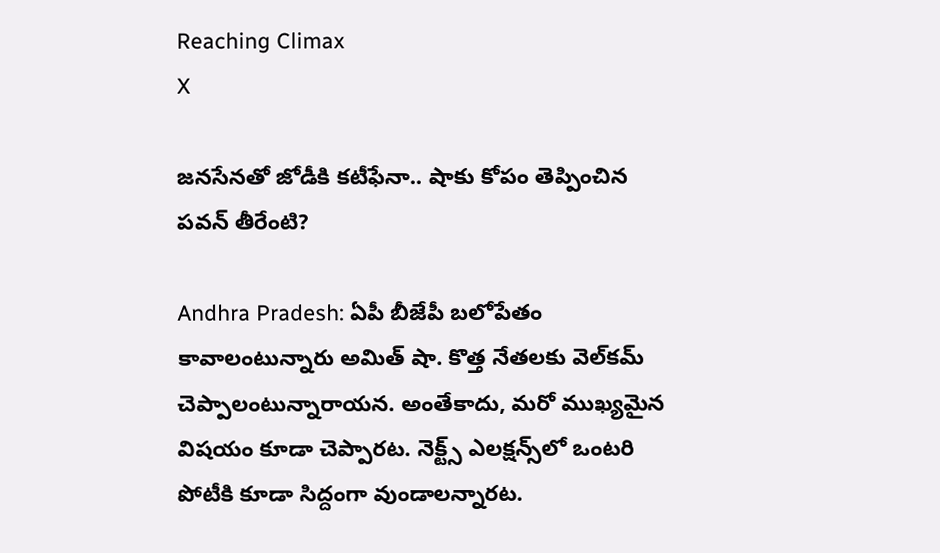Reaching Climax
X

జనసేనతో జోడీకి కటీఫేనా.. షాకు కోపం తెప్పించిన పవన్ తీరేంటి?

Andhra Pradesh: ఏపీ బీజేపీ బలోపేతం కావాలంటున్నారు అమిత్ షా. కొత్త నేతలకు వెల్‌కమ్‌ చెప్పాలంటున్నారాయన. అంతేకాదు, మరో ముఖ్యమైన విషయం కూడా చెప్పారట. నెక్ట్స్ ఎలక్షన్స్‌లో ఒంటరి పోటీకి కూడా సిద్దంగా వుండాలన్నారట.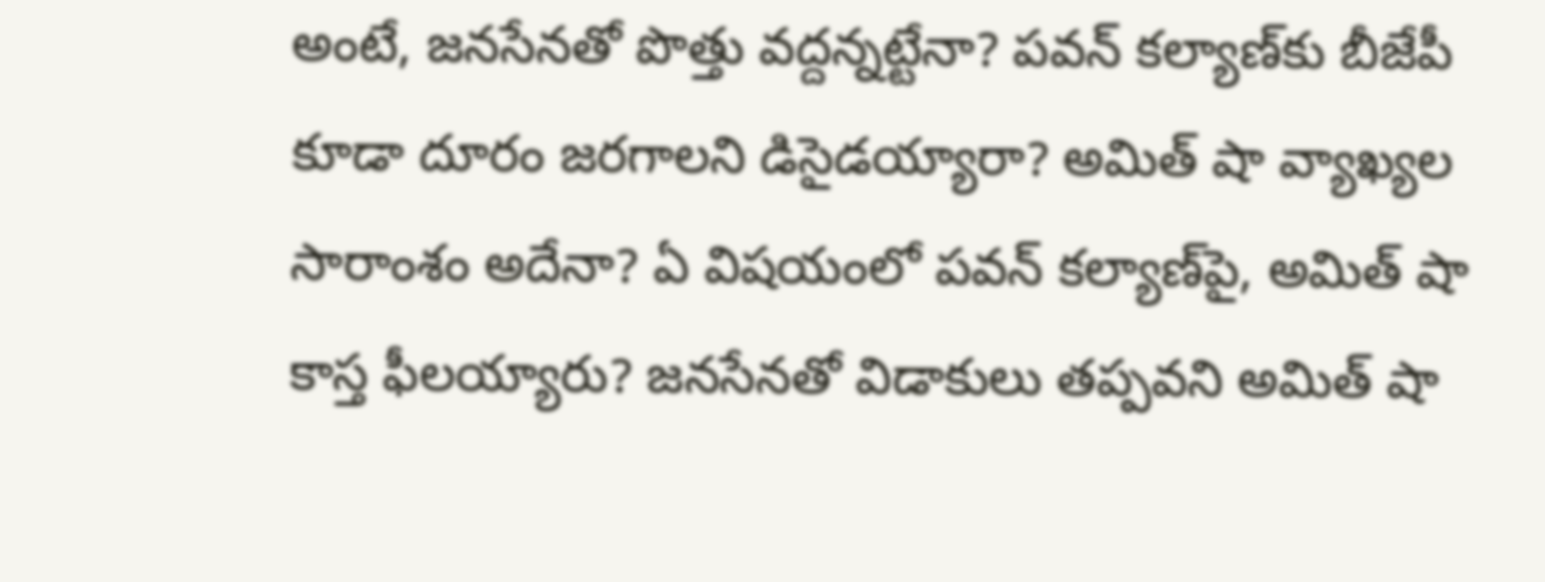అంటే, జనసేనతో పొత్తు వద్దన్నట్టేనా? పవన్‌ కల్యాణ్‌కు బీజేపీ కూడా దూరం జరగాలని డిసైడయ్యారా? అమిత్ షా వ్యాఖ్యల సారాంశం అదేనా? ఏ విషయంలో పవన్‌ కల్యాణ్‌పై, అమిత్‌ షా కాస్త ఫీలయ్యారు? జనసేనతో విడాకులు తప్పవని అమిత్ షా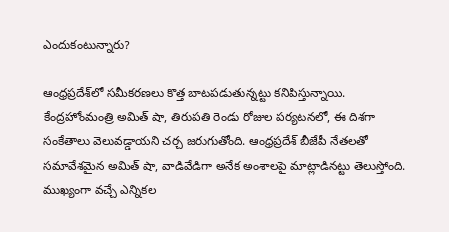ఎందుకంటున్నారు?

ఆంధ్రప్రదేశ్‌లో సమీకరణలు కొత్త బాటపడుతున్నట్టు కనిపిస్తున్నాయి. కేంద్రహోంమంత్రి అమిత్ షా, తిరుపతి రెండు రోజుల పర్యటనలో, ఈ దిశగా సంకేతాలు వెలువడ్డాయని చర్చ జరుగుతోంది. ఆంధ్రప్రదేశ్‌ బీజేపీ నేతలతో సమావేశమైన అమిత్‌ షా, వాడివేడిగా అనేక అంశాలపై మాట్లాడినట్టు తెలుస్తోంది. ముఖ్యంగా వచ్చే ఎన్నికల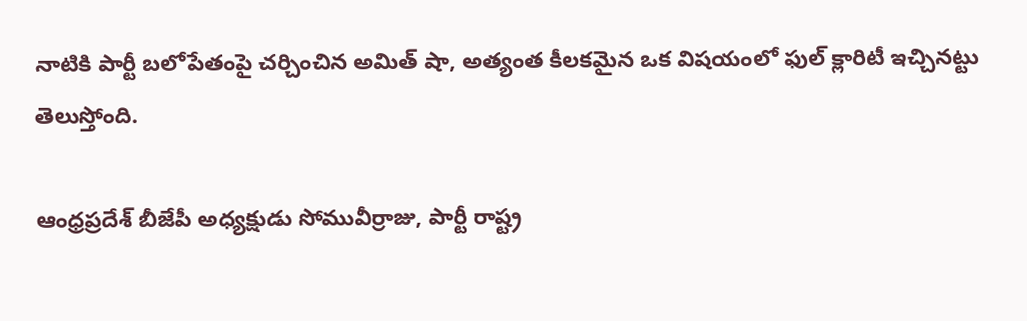నాటికి పార్టీ బలోపేతంపై చర్చించిన అమిత్ షా, అత్యంత కీలకమైన ఒక విష‍యంలో ఫుల్‌ క్లారిటీ ఇచ్చినట్టు తెలుస్తోంది.

ఆంధ్రప్రదేశ్‌ బీజేపీ అధ్యక్షుడు సోమువీర్రాజు, పార్టీ రాష్ట్ర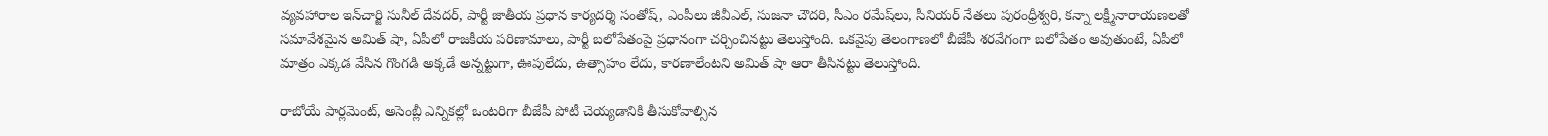వ్యవహారాల ఇన్‌చార్జి సునీల్ దేవదర్, పార్టీ జాతీయ ప్రధాన కార్యదర్శి సంతోష్, ఎంపీలు జీవీఎల్, సుజనా చౌదరి, సీఎం రమేష్‌లు, సీనియర్ నేతలు పురంధ్రీశ్వరి, కన్నా లక్ష్మీనారాయణలతో సమావేశమైన అమిత్ షా, ఏపీలో రాజకీయ పరిణామాలు, పార్టీ బలోపేతంపై ప్రధానంగా చర్చించినట్టు తెలుస్తోంది. ఒకవైపు తెలంగాణలో బీజేపీ శరవేగంగా బలోపేతం అవుతుంటే, ఏపీలో మాత్రం ఎక్కడ వేసిన గొంగడి అక్కడే అన్నట్టుగా, ఊపులేదు, ఉత్సాహం లేదు, కారణాలేంటని అమిత్ షా ఆరా తీసినట్టు తెలుస్తోంది.

రాబోయే పార్లమెంట్, అసెంబ్లీ ఎన్నికల్లో ఒంటరిగా బీజేపీ పోటీ చెయ్యడానికి తీసుకోవాల్సిన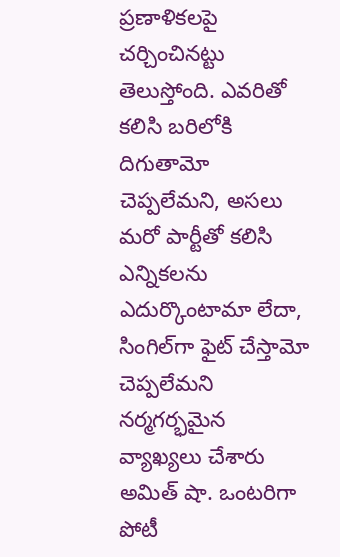ప్రణాళికలపై చర్చించినట్టు తెలుస్తోంది. ఎవరితో కలిసి బరిలోకి దిగుతామో చెప్పలేమని, అసలు మరో పార్టీతో కలిసి ఎన్నికలను ఎదుర్కొంటామా లేదా, సింగిల్‌గా ఫైట్‌ చేస్తామో చెప్పలేమని నర్మగర్భమైన వ్యాఖ్యలు చేశారు అమిత్‌ షా. ఒంటరిగా పోటీ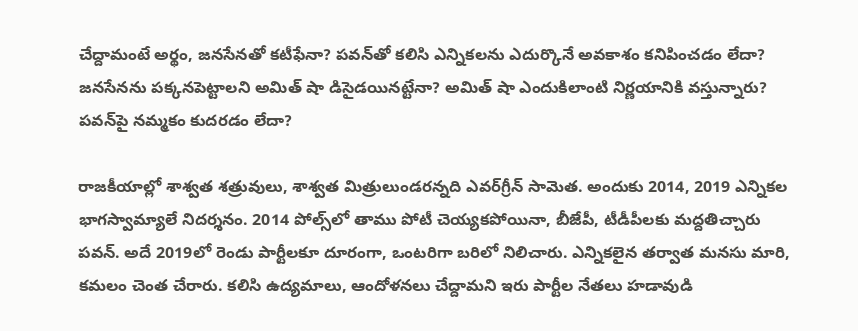చేద్దామంటే అర్థం, జనసేనతో కటీఫేనా? పవన్‌తో కలిసి ఎన్నికలను ఎదుర్కొనే అవకాశం కనిపించడం లేదా? జనసేనను పక్కనపెట్టాలని అమిత్ షా డిసైడయినట్టేనా? అమిత్ షా ఎందుకిలాంటి నిర్ణయానికి వస్తున్నారు? పవన్‌పై నమ్మకం కుదరడం లేదా?

రాజకీయాల్లో శాశ్వత శత్రువులు, శాశ్వత మిత్రులుండరన్నది ఎవర్‌గ్రీన్‌ సామెత. అందుకు 2014, 2019 ఎన్నికల భాగస్వామ్యాలే నిదర్శనం. 2014 పోల్స్‌లో తాము పోటీ చెయ్యకపోయినా, బీజేపీ, టీడీపీలకు మద్దతిచ్చారు పవన్. అదే 2019లో రెండు పార్టీలకూ దూరంగా, ఒంటరిగా బరిలో నిలిచారు. ఎన్నికలైన తర్వాత మనసు మారి, కమలం చెంత చేరారు. కలిసి ఉద్యమాలు, ఆందోళనలు చేద్దామని ఇరు పార్టీల నేతలు హడావుడి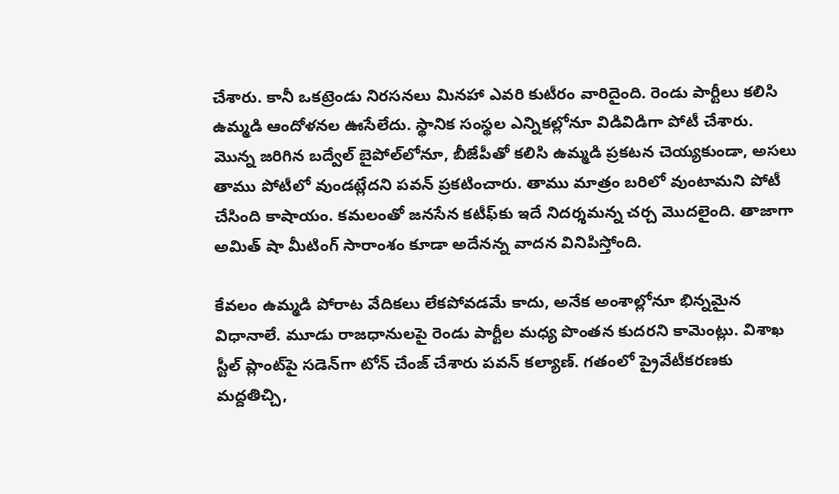చేశారు. కానీ ఒకట్రెండు నిరసనలు మినహా ఎవరి కుటీరం వారిదైంది. రెండు పార్టీలు కలిసి ఉమ్మడి ఆందోళనల ఊసేలేదు. స్థానిక సంస్థల ఎన్నికల్లోనూ విడివిడిగా పోటీ చేశారు. మొన్న జరిగిన బద్వేల్ బైపోల్‌లోనూ, బీజేపీతో కలిసి ఉమ్మడి ప్రకటన చెయ్యకుండా, అసలు తాము పోటీలో వుండట్లేదని పవన్‌ ప్రకటించారు. తాము మాత్రం బరిలో వుంటామని పోటీ చేసింది కాషాయం. కమలంతో జనసేన కటీఫ్‌కు ఇదే నిదర్శమన్న చర్చ మొదలైంది. తాజాగా అమిత్ షా మీటింగ్‌ సారాంశం కూడా అదేనన్న వాదన వినిపిస్తోంది.

కేవలం ఉమ్మడి పోరాట వేదికలు లేకపోవడమే కాదు, అనేక అంశాల్లోనూ భిన్నమైన విధానాలే. మూడు రాజధానులపై రెండు పార్టీల మధ్య పొంతన కుదరని కామెంట్లు. విశాఖ స్టీల్‌ ప్లాంట్‌పై సడెన్‌గా టోన్‌ చేంజ్ చేశారు పవన్ ‌కల్యాణ్. గతంలో ప్రైవేటీకరణకు మద్దతిచ్చి,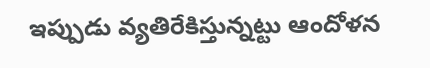ఇప్పుడు వ్యతిరేకిస్తున్నట్టు ఆందోళన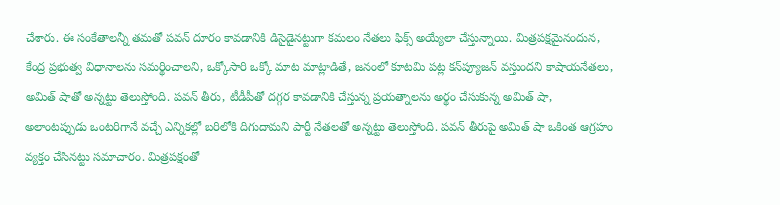చేశారు. ఈ సంకేతాలన్నీ తమతో పవన్‌ దూరం కావడానికి డిసైడైనట్టుగా కమలం నేతలు ఫిక్స్‌ అయ్యేలా చేస్తున్నాయి. మిత్రపక్షమైనందున, కేంద్ర ప్రభుత్వ విధానాలను సమర్థించాలని, ఒక్కోసారి ఒక్కో మాట మాట్లాడితే, జనంలో కూటమి పట్ల కన్‌ప్యూజన్‌ వస్తుందని కాషాయనేతలు, అమిత్ షాతో అన్నట్టు తెలుస్తోంది. పవన్‌ తీరు, టీడీపీతో దగ్గర కావడానికి చేస్తున్న ప్రయత్నాలను అర్థం చేసుకున్న అమిత్ షా, అలాంటప్పుడు ఒంటరిగానే వచ్చే ఎన్నికల్లో బరిలోకి దిగుదామని పార్టీ నేతలతో అన్నట్టు తెలుస్తోంది. పవన్‌ తీరుపై అమిత్ షా ఒకింత ఆగ్రహం వ్యక్తం చేసినట్టు సమాచారం. మిత్రపక్షంతో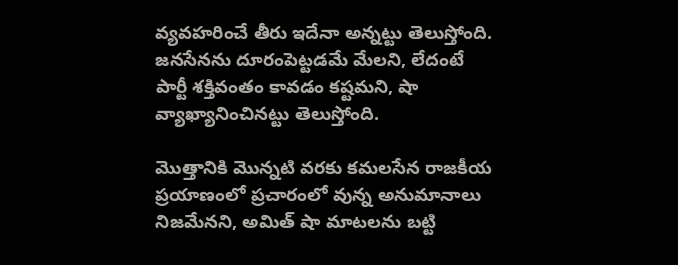వ్యవహరించే తీరు ఇదేనా అన్నట్టు తెలుస్తోంది. జనసేనను దూరంపెట్టడమే మేలని, లేదంటే పార్టీ శక్తివంతం కావడం కష్టమని, షా వ్యాఖ్యానించినట్టు తెలుస్తోంది.

మొత్తానికి మొన్నటి వరకు కమలసేన రాజకీయ ప్రయాణంలో ప్రచారంలో వున్న అనుమానాలు నిజమేనని, అమిత్ షా మాటలను బట్టి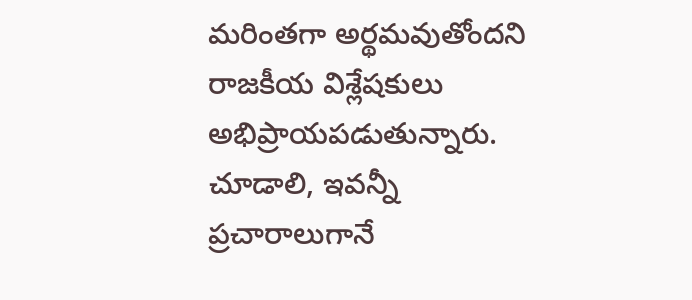మరింతగా అర్థమవుతోందని రాజకీయ విశ్లేషకులు అభిప్రాయపడుతున్నారు. చూడాలి, ఇవన్నీ ప్రచారాలుగానే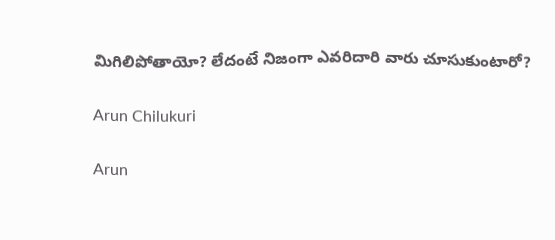మిగిలిపోతాయో? లేదంటే నిజంగా ఎవరిదారి వారు చూసుకుంటారో?

Arun Chilukuri

Arun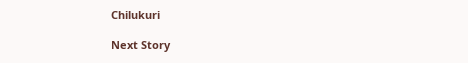Chilukuri

Next Story